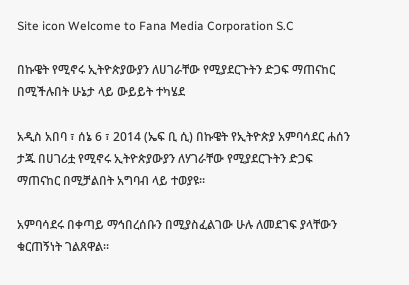Site icon Welcome to Fana Media Corporation S.C

በኩዌት የሚኖሩ ኢትዮጵያውያን ለሀገራቸው የሚያደርጉትን ድጋፍ ማጠናከር በሚችሉበት ሁኔታ ላይ ውይይት ተካሄደ

አዲስ አበባ ፣ ሰኔ 6 ፣ 2014 (ኤፍ ቢ ሲ) በኩዌት የኢትዮጵያ አምባሳደር ሐሰን ታጁ በሀገሪቷ የሚኖሩ ኢትዮጵያውያን ለሃገራቸው የሚያደርጉትን ድጋፍ ማጠናከር በሚቻልበት አግባብ ላይ ተወያዩ፡፡

አምባሳደሩ በቀጣይ ማኅበረሰቡን በሚያስፈልገው ሁሉ ለመደገፍ ያላቸውን ቁርጠኝነት ገልጸዋል።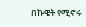በኩዌት የሚኖሩ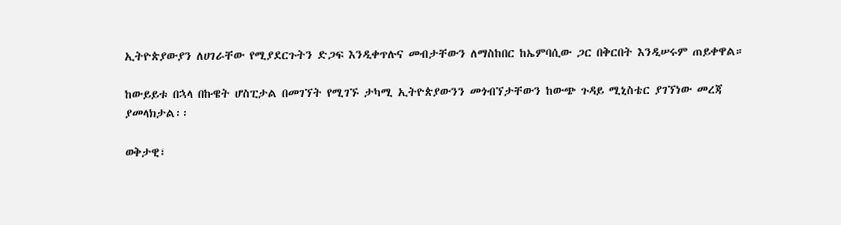ኢትዮጵያውያን ለሀገራቸው የሚያደርጉትን ድጋፍ እንዲቀጥሉና መብታቸውን ለማስከበር ከኤምባሲው ጋር በቅርበት እንዲሠሩም ጠይቀዋል።

ከውይይቱ በኋላ በኩዌት ሆስፒታል በመገኘት የሚገኙ ታካሚ ኢትዮጵያውንን መጎብኘታቸውን ከውጭ ጉዳይ ሚኒስቴር ያገኘነው መረጃ ያመላክታል፡፡

ወቅታዊ፣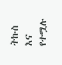ትኩስ እና የተሟሉ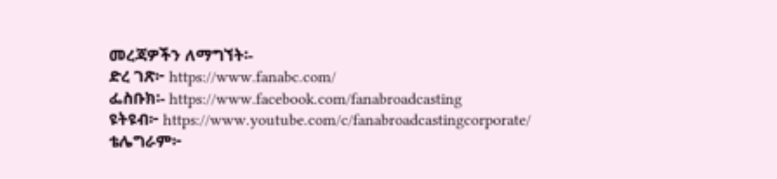መረጃዎችን ለማግኘት፡-
ድረ ገጽ፦ https://www.fanabc.com/
ፌስቡክ፡- https://www.facebook.com/fanabroadcasting
ዩትዩብ፦ https://www.youtube.com/c/fanabroadcastingcorporate/
ቴሌግራም፦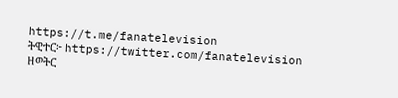https://t.me/fanatelevision
ትዊተር፦ https://twitter.com/fanatelevision
ዘወትር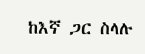ከእኛ ጋር ስላሉ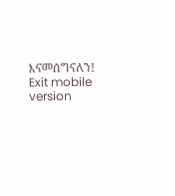እናመሰግናለን!
Exit mobile version